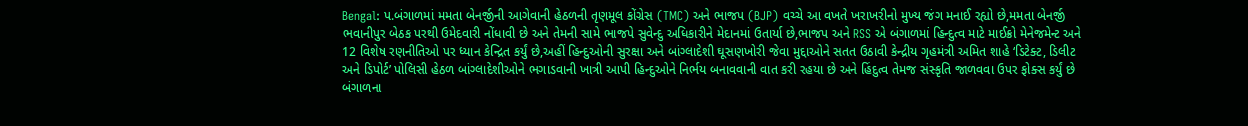Bengal: પ.બંગાળમાં મમતા બેનર્જીની આગેવાની હેઠળની તૃણમૂલ કોંગ્રેસ (TMC) અને ભાજપ (BJP) વચ્ચે આ વખતે ખરાખરીનો મુખ્ય જંગ મનાઈ રહ્યો છે,મમતા બેનર્જી ભવાનીપુર બેઠક પરથી ઉમેદવારી નોંધાવી છે અને તેમની સામે ભાજપે સુવેન્દુ અધિકારીને મેદાનમાં ઉતાર્યા છે,ભાજપ અને RSS એ બંગાળમાં હિન્દુત્વ માટે માઈક્રો મેનેજમેન્ટ અને 12 વિશેષ રણનીતિઓ પર ધ્યાન કેન્દ્રિત કર્યું છે,અહીં હિન્દુઓની સુરક્ષા અને બાંગ્લાદેશી ઘૂસણખોરી જેવા મુદ્દાઓને સતત ઉઠાવી કેન્દ્રીય ગૃહમંત્રી અમિત શાહે ‘ડિટેક્ટ, ડિલીટ અને ડિપોર્ટ’ પોલિસી હેઠળ બાંગ્લાદેશીઓને ભગાડવાની ખાત્રી આપી હિન્દુઓને નિર્ભય બનાવવાની વાત કરી રહયા છે અને હિંદુત્વ તેમજ સંસ્કૃતિ જાળવવા ઉપર ફોક્સ કર્યું છે
બંગાળના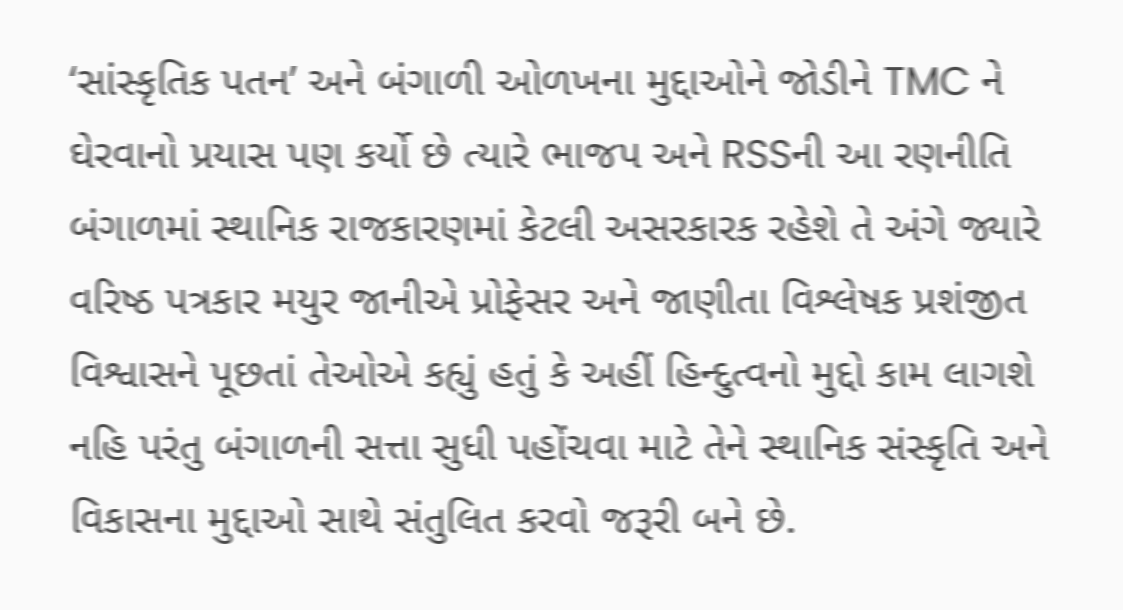‘સાંસ્કૃતિક પતન’ અને બંગાળી ઓળખના મુદ્દાઓને જોડીને TMC ને ઘેરવાનો પ્રયાસ પણ કર્યો છે ત્યારે ભાજપ અને RSSની આ રણનીતિ બંગાળમાં સ્થાનિક રાજકારણમાં કેટલી અસરકારક રહેશે તે અંગે જ્યારે વરિષ્ઠ પત્રકાર મયુર જાનીએ પ્રોફેસર અને જાણીતા વિશ્લેષક પ્રશંજીત વિશ્વાસને પૂછતાં તેઓએ કહ્યું હતું કે અહીં હિન્દુત્વનો મુદ્દો કામ લાગશે નહિ પરંતુ બંગાળની સત્તા સુધી પહોંચવા માટે તેને સ્થાનિક સંસ્કૃતિ અને વિકાસના મુદ્દાઓ સાથે સંતુલિત કરવો જરૂરી બને છે.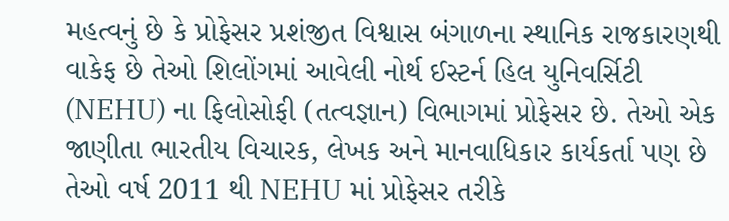મહત્વનું છે કે પ્રોફેસર પ્રશંજીત વિશ્વાસ બંગાળના સ્થાનિક રાજકારણથી વાકેફ છે તેઓ શિલોંગમાં આવેલી નોર્થ ઈસ્ટર્ન હિલ યુનિવર્સિટી (NEHU) ના ફિલોસોફી (તત્વજ્ઞાન) વિભાગમાં પ્રોફેસર છે. તેઓ એક જાણીતા ભારતીય વિચારક, લેખક અને માનવાધિકાર કાર્યકર્તા પણ છે તેઓ વર્ષ 2011 થી NEHU માં પ્રોફેસર તરીકે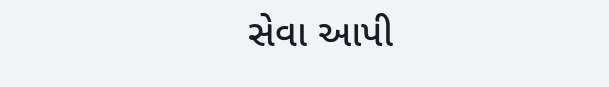સેવા આપી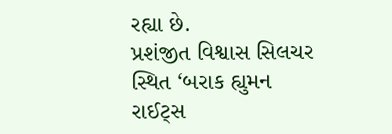રહ્યા છે.
પ્રશંજીત વિશ્વાસ સિલચર સ્થિત ‘બરાક હ્યુમન રાઈટ્સ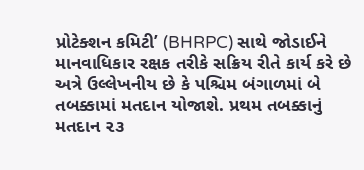પ્રોટેક્શન કમિટી’ (BHRPC) સાથે જોડાઈને માનવાધિકાર રક્ષક તરીકે સક્રિય રીતે કાર્ય કરે છે અત્રે ઉલ્લેખનીય છે કે પશ્ચિમ બંગાળમાં બે તબક્કામાં મતદાન યોજાશે. પ્રથમ તબક્કાનું મતદાન ૨૩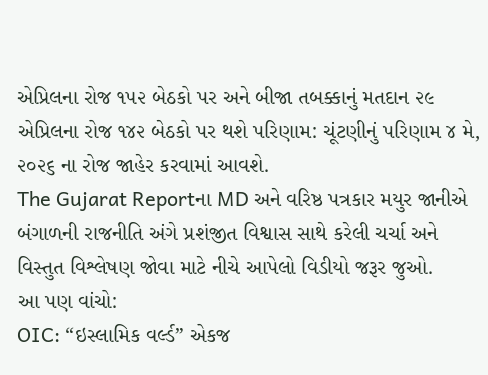એપ્રિલના રોજ ૧૫૨ બેઠકો પર અને બીજા તબક્કાનું મતદાન ૨૯ એપ્રિલના રોજ ૧૪૨ બેઠકો પર થશે પરિણામ: ચૂંટણીનું પરિણામ ૪ મે, ૨૦૨૬ ના રોજ જાહેર કરવામાં આવશે.
The Gujarat Reportના MD અને વરિષ્ઠ પત્રકાર મયુર જાનીએ બંગાળની રાજનીતિ અંગે પ્રશંજીત વિશ્વાસ સાથે કરેલી ચર્ચા અને વિસ્તુત વિશ્લેષણ જોવા માટે નીચે આપેલો વિડીયો જરૂર જુઓ.
આ પણ વાંચો:
OIC: “ઇસ્લામિક વર્લ્ડ” એકજ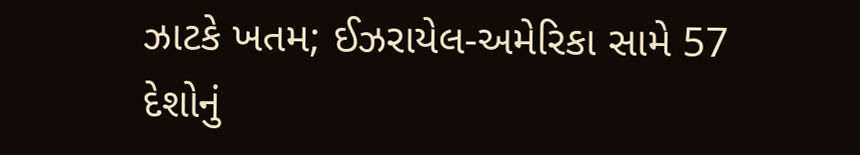ઝાટકે ખતમ; ઈઝરાયેલ-અમેરિકા સામે 57 દેશોનું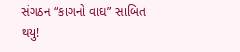સંગઠન “કાગનો વાઘ” સાબિત થયુ!